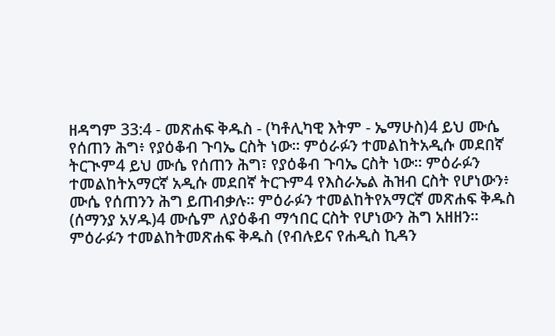ዘዳግም 33:4 - መጽሐፍ ቅዱስ - (ካቶሊካዊ እትም - ኤማሁስ)4 ይህ ሙሴ የሰጠን ሕግ፥ የያዕቆብ ጉባኤ ርስት ነው። ምዕራፉን ተመልከትአዲሱ መደበኛ ትርጒም4 ይህ ሙሴ የሰጠን ሕግ፣ የያዕቆብ ጉባኤ ርስት ነው። ምዕራፉን ተመልከትአማርኛ አዲሱ መደበኛ ትርጉም4 የእስራኤል ሕዝብ ርስት የሆነውን፥ ሙሴ የሰጠንን ሕግ ይጠብቃሉ። ምዕራፉን ተመልከትየአማርኛ መጽሐፍ ቅዱስ (ሰማንያ አሃዱ)4 ሙሴም ለያዕቆብ ማኅበር ርስት የሆነውን ሕግ አዘዘን። ምዕራፉን ተመልከትመጽሐፍ ቅዱስ (የብሉይና የሐዲስ ኪዳን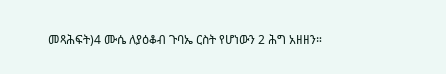መጻሕፍት)4 ሙሴ ለያዕቆብ ጉባኤ ርስት የሆነውን 2 ሕግ አዘዘን።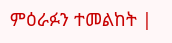ምዕራፉን ተመልከት |